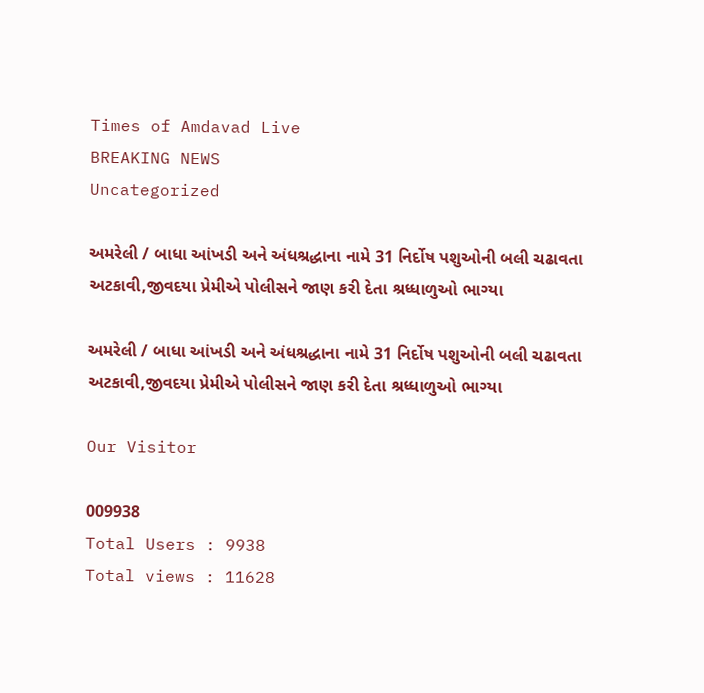Times of Amdavad Live
BREAKING NEWS
Uncategorized

અમરેલી / બાધા આંખડી અને અંધશ્રદ્ધાના નામે 31 નિર્દોષ પશુઓની બલી ચઢાવતા અટકાવી,જીવદયા પ્રેમીએ પોલીસને જાણ કરી દેતા શ્રધ્ધાળુઓ ભાગ્યા

અમરેલી / બાધા આંખડી અને અંધશ્રદ્ધાના નામે 31 નિર્દોષ પશુઓની બલી ચઢાવતા અટકાવી,જીવદયા પ્રેમીએ પોલીસને જાણ કરી દેતા શ્રધ્ધાળુઓ ભાગ્યા

Our Visitor

009938
Total Users : 9938
Total views : 11628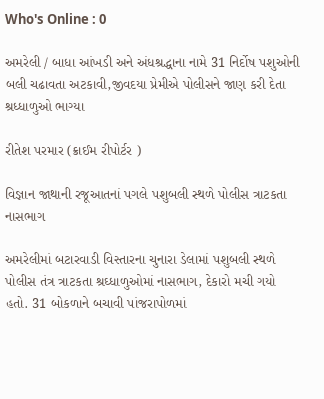Who's Online : 0

અમરેલી / બાધા આંખડી અને અંધશ્રદ્ધાના નામે 31 નિર્દોષ પશુઓની બલી ચઢાવતા અટકાવી,જીવદયા પ્રેમીએ પોલીસને જાણ કરી દેતા શ્રધ્ધાળુઓ ભાગ્યા

રીતેશ પરમાર (ક્રાઈમ રીપોર્ટર )

વિજ્ઞાન જાથાની રજૂઆતનાં પગલે પશુબલી સ્થળે પોલીસ ત્રાટકતા નાસભાગ

અમરેલીમાં બટારવાડી વિસ્તારના ચુનારા ડેલામાં પશુબલી સ્થળે પોલીસ તંત્ર ત્રાટકતા શ્રઘ્ધાળુઓમાં નાસભાગ, દેકારો મચી ગયો હતો. 31 બોકળાને બચાવી પાંજરાપોળમાં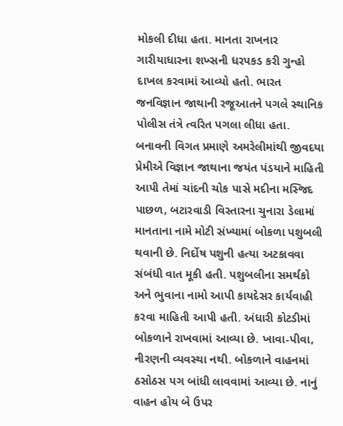મોકલી દીધા હતા. માનતા રાખનાર ગારીયાધારના શખ્સની ધરપકડ કરી ગુન્હો દાખલ કરવામાં આવ્યો હતો. ભારત જનવિજ્ઞાન જાથાની રજૂઆતને પગલે સ્થાનિક પોલીસ તંત્રે ત્વરિત પગલા લીધા હતા.
બનાવની વિગત પ્રમાણે અમરેલીમાંથી જીવદયા પ્રેમીએ વિજ્ઞાન જાથાના જયંત પંડયાને માહિતી આપી તેમાં ચાંદની ચોક પાસે મદીના મસ્જિદ પાછળ, બટારવાડી વિસ્તારના ચુનારા ડેલામાં માનતાના નામે મોટી સંખ્યામાં બોકળા પશુબલી થવાની છે. નિર્દોષ પશુની હત્યા અટકાવવા સંબંધી વાત મૂકી હતી. પશુબલીના સમર્થકો અને ભુવાના નામો આપી કાયદેસર કાર્યવાહી કરવા માહિતી આપી હતી. અંધારી કોટડીમાં બોકળાને રાખવામાં આવ્યા છે. ખાવા-પીવા, નીરણની વ્યવસ્થા નથી. બોકળાને વાહનમાં ઠસોઠસ પગ બાંધી લાવવામાં આવ્યા છે. નાનું વાહન હોય બે ઉપર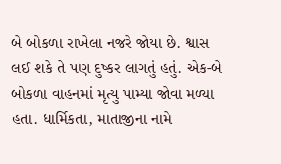બે બોકળા રાખેલા નજરે જોયા છે. શ્વાસ લઈ શકે તે પણ દુષ્કર લાગતું હતું. એક-બે બોકળા વાહનમાં મૃત્યુ પામ્યા જોવા મળ્યા હતા. ધાર્મિકતા, માતાજીના નામે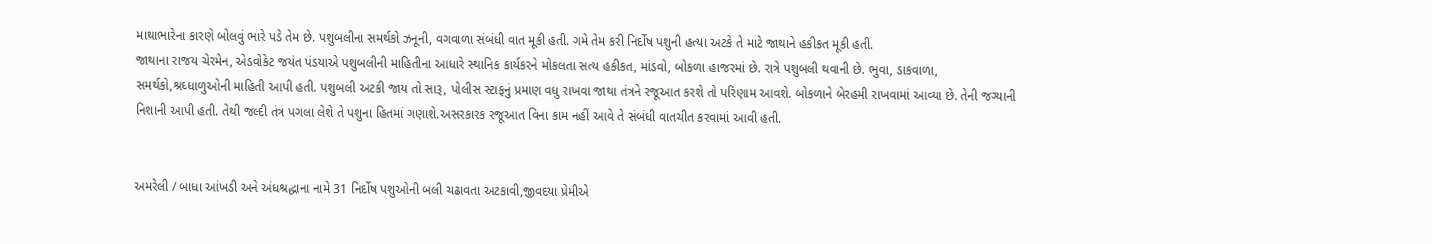માથાભારેના કારણે બોલવું ભારે પડે તેમ છે. પશુબલીના સમર્થકો ઝનૂની, વગવાળા સંબંધી વાત મૂકી હતી. ગમે તેમ કરી નિર્દોષ પશુની હત્યા અટકે તે માટે જાથાને હકીકત મૂકી હતી.
જાથાના રાજય ચેરમેન, એડવોકેટ જયંત પંડયાએ પશુબલીની માહિતીના આધારે સ્થાનિક કાર્યકરને મોકલતા સત્ય હકીકત, માંડવો, બોકળા હાજરમાં છે. રાત્રે પશુબલી થવાની છે. ભુવા, ડાકવાળા, સમર્થકો,શ્રઘ્ધાળુઓની માહિતી આપી હતી. પશુબલી અટકી જાય તો સારૂ, પોલીસ સ્ટાફનું પ્રમાણ વધુ રાખવા જાથા તંત્રને રજૂઆત કરશે તો પરિણામ આવશે. બોકળાને બેરહમી રાખવામાં આવ્યા છે. તેની જગ્યાની નિશાની આપી હતી. તેથી જલ્દી તંત્ર પગલા લેશે તે પશુના હિતમાં ગણાશે.અસરકારક રજૂઆત વિના કામ નહીં આવે તે સંબંધી વાતચીત કરવામાં આવી હતી.


અમરેલી / બાધા આંખડી અને અંધશ્રદ્ધાના નામે 31 નિર્દોષ પશુઓની બલી ચઢાવતા અટકાવી,જીવદયા પ્રેમીએ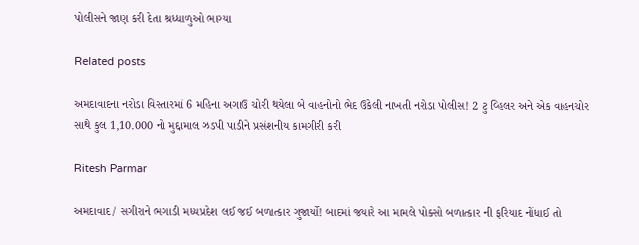પોલીસને જાણ કરી દેતા શ્રધ્ધાળુઓ ભાગ્યા

Related posts

અમદાવાદના નરોડા વિસ્તારમાં 6 મહિના અગાઉ ચોરી થયેલા બે વાહનોનો ભેદ ઉકેલી નાખતી નરોડા પોલીસ! 2 ટુ વ્હિલર અને એક વાહનચોર સાથે કુલ 1,10.000 નો મુદ્દામાલ ઝડપી પાડીને પ્રસંશનીય કામગીરી કરી

Ritesh Parmar

અમદાવાદ / સગીરાને ભગાડી મધ્યપ્રદેશ લઈ જઈ બળાત્કાર ગુજાર્યો! બાદમાં જયારે આ મામલે પોક્સો બળાત્કાર ની ફરિયાદ નોંધાઈ તો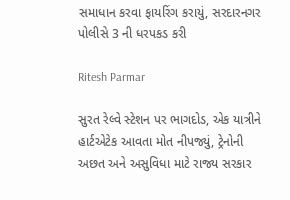સમાધાન કરવા ફાયરિંગ કરાયું, સરદારનગર પોલીસે 3 ની ધરપકડ કરી

Ritesh Parmar

સુરત રેલ્વે સ્ટેશન પર ભાગદોડ, એક યાત્રીને હાર્ટએટેક આવતા મોત નીપજ્યું, ટ્રેનોની અછત અને અસુવિધા માટે રાજ્ય સરકાર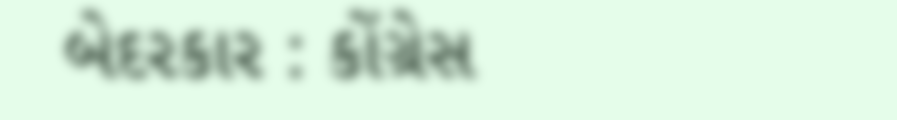બેદરકાર : કોંગ્રેસ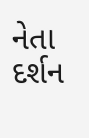નેતા દર્શન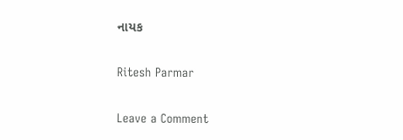નાયક

Ritesh Parmar

Leave a Comment